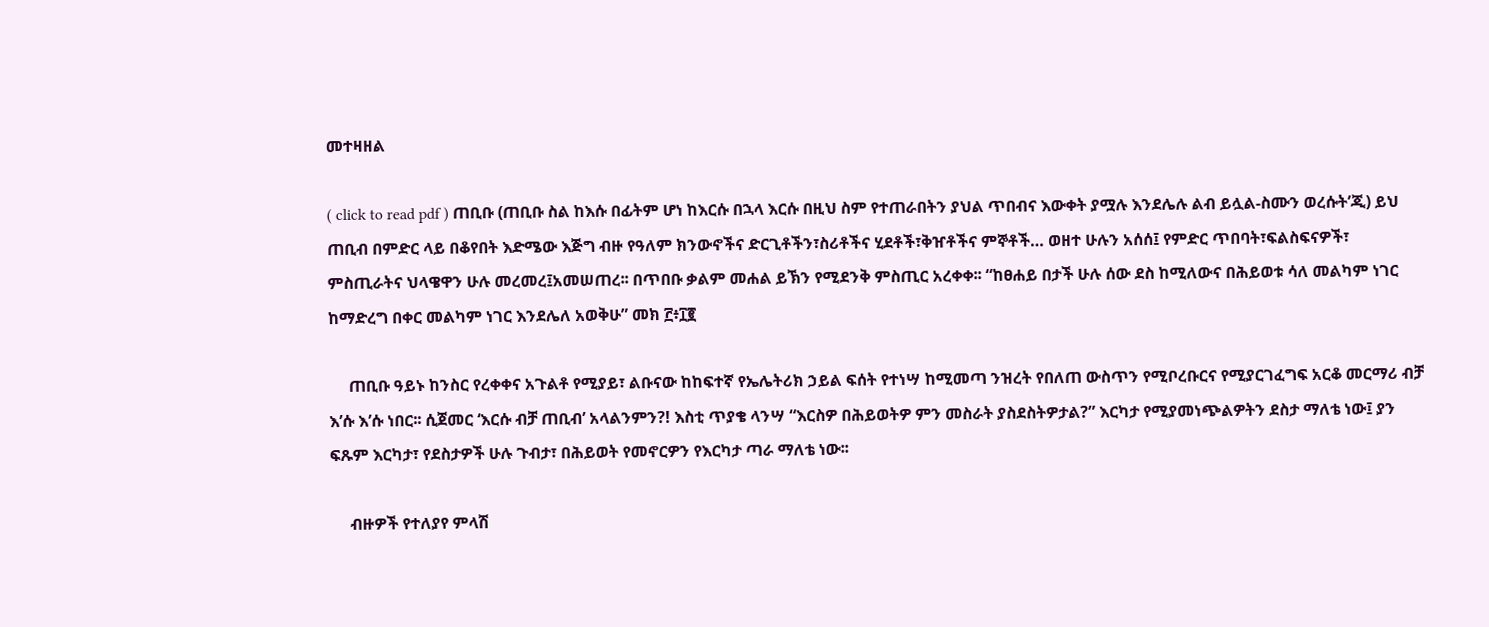መተዛዘል

( click to read pdf ) ጠቢቡ (ጠቢቡ ስል ከእሱ በፊትም ሆነ ከእርሱ በኋላ እርሱ በዚህ ስም የተጠራበትን ያህል ጥበብና እውቀት ያሟሉ እንደሌሉ ልብ ይሏል-ስሙን ወረሱት’ጂ) ይህ ጠቢብ በምድር ላይ በቆየበት እድሜው እጅግ ብዙ የዓለም ክንውኖችና ድርጊቶችን፣ስሪቶችና ሂደቶች፣ቅዠቶችና ምኞቶች… ወዘተ ሁሉን አሰሰ፤ የምድር ጥበባት፣ፍልስፍናዎች፣ ምስጢራትና ህላዌዋን ሁሉ መረመረ፤አመሠጠረ፡፡ በጥበቡ ቃልም መሐል ይኽን የሚደንቅ ምስጢር አረቀቀ፡፡ “ከፀሐይ በታች ሁሉ ሰው ደስ ከሚለውና በሕይወቱ ሳለ መልካም ነገር ከማድረግ በቀር መልካም ነገር እንደሌለ አወቅሁ” መክ ፫፥፲፪

     ጠቢቡ ዓይኑ ከንስር የረቀቀና አጉልቶ የሚያይ፣ ልቡናው ከከፍተኛ የኤሌትሪክ ኃይል ፍሰት የተነሣ ከሚመጣ ንዝረት የበለጠ ውስጥን የሚቦረቡርና የሚያርገፈግፍ አርቆ መርማሪ ብቻ እ’ሱ እ’ሱ ነበር፡፡ ሲጀመር ‘እርሱ ብቻ ጠቢብ’ አላልንምን?! እስቲ ጥያቄ ላንሣ “እርስዎ በሕይወትዎ ምን መስራት ያስደስትዎታል?” እርካታ የሚያመነጭልዎትን ደስታ ማለቴ ነው፤ ያን ፍጹም እርካታ፣ የደስታዎች ሁሉ ጉብታ፣ በሕይወት የመኖርዎን የእርካታ ጣራ ማለቴ ነው፡፡

     ብዙዎች የተለያየ ምላሽ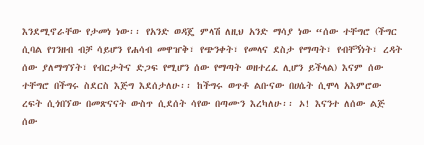እንደሚኖራቸው የታመነ ነው፡፡ የአንድ ወዳጄ ምላሽ ለዚህ አንድ ማሳያ ነው “ሰው ተቸግሮ (ችግር ሲባል የገንዘብ ብቻ ሳይሆን የሐሳብ መዋዠቅ፣ የጭንቀት፣ የመላና ደስታ የማጣት፣ የብቸኝነት፣ ረዳት ሰው ያለማግኘት፣ የብርታትና ድጋፍ የሚሆን ሰው የማጣት ወዘተረፈ ሊሆን ይችላል) እናም ሰው ተቸግሮ በችግሩ ስደርስ እጅግ እደሰታለሁ፡፡ ከችግሩ ወጥቶ ልቡናው በሀሴት ሲሞላ አእምሮው ረፍት ሲጎበኘው በመጽናናት ውስጥ ሲደሰት ሳየው በጣሙን እረካለሁ፡፡ ኦ! እናንተ ለሰው ልጅ ሰው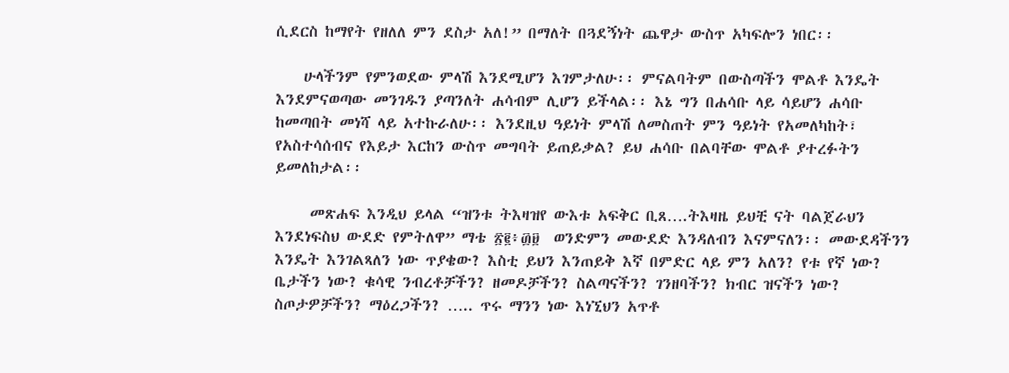ሲደርስ ከማየት የዘለለ ምን ደስታ አለ!” በማለት በጓደኝነት ጨዋታ ውስጥ አካፍሎን ነበር፡፡

    ሁላችንም የምንወደው ምላሽ እንደሚሆን እገምታለሁ፡፡ ምናልባትም በውስጣችን ሞልቶ እንዴት እንደምናወጣው መንገዱን ያጣንለት ሐሳብም ሊሆን ይችላል፡፡ እኔ ግን በሐሳቡ ላይ ሳይሆን ሐሳቡ ከመጣበት መነሻ ላይ አተኩራለሁ፡፡ እንደዚህ ዓይነት ምላሽ ለመስጠት ምን ዓይነት የአመለካከት፣ የአስተሳሰብና የእይታ እርከን ውስጥ መግባት ይጠይቃል? ይህ ሐሳቡ በልባቸው ሞልቶ ያተረፉትን ይመለከታል፡፡

     መጽሐፍ እንዲህ ይላል “ዝንቱ ትእዛዝየ ውእቱ አፍቅር ቢጸ….ትእዛዜ ይህቺ ናት ባልጀራህን እንደነፍስህ ውደድ የምትለዋ” ማቴ ፳፪፥፴፱  ወንድምን መውደድ እንዳለብን እናምናለን፡፡ መውደዳችንን እንዴት እንገልጻለን ነው ጥያቄው? እስቲ ይህን እንጠይቅ እኛ በምድር ላይ ምን አለን? የቱ የኛ ነው? ቤታችን ነው? ቁሳዊ ንብረቶቻችን? ዘመዶቻችን? ስልጣናችን? ገንዘባችን? ክብር ዝናችን ነው? ስጦታዎቻችን? ማዕረጋችን? ….. ጥሩ ማንን ነው እነኚህን አጥቶ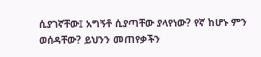ሲያገኛቸው፤ አግኝቶ ሲያጣቸው ያላየነው? የኛ ከሆኑ ምን ወሰዳቸው? ይህንን መጠየቃችን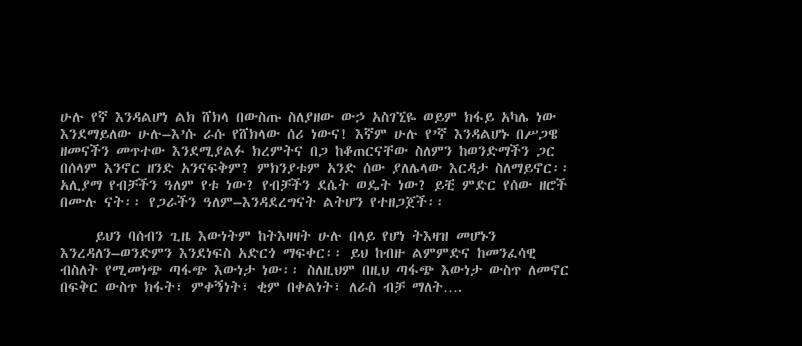ሁሉ የኛ እንዳልሆነ ልክ ሸክላ በውስጡ ስለያዘው ውኃ አስገኚዬ ወይም ክፋይ አካሌ ነው እንደማይለው ሁሉ–እ’ሱ ራሱ የሸክላው ሰሪ ነውና! እኛም ሁሉ የ’ኛ እንዳልሆኑ በሥጋዌ ዘመናችን መጥተው እንደሚያልፉ ክረምትና በጋ ከቆጠርናቸው ስለምን ከወንድማችን ጋር በሰላም እንኖር ዘንድ አንናፍቅም? ምክንያቱም አንድ ሰው ያለሌላው እርዳታ ስለማይኖር፡፡ አሊያማ የብቻችን ዓለም የቱ ነው? የብቻችን ደሴት ወዴት ነው? ይቺ ምድር የሰው ዘሮች በሙሉ ናት፡፡ የጋራችን ዓለም–እንዳደረግናት ልትሆን የተዘጋጀች፡፡

     ይህን ባሰብን ጊዜ እውነትም ከትእዛዛት ሁሉ በላይ የሆነ ትእዛዝ መሆኑን እንረዳለን–ወንድምን እንደነፍስ አድርጎ ማፍቀር፡፡ ይህ ከብዙ ልምምድና ከመንፈሳዊ ብስለት የሚመነጭ ጣፋጭ እውነታ ነው፡፡ ስለዚህም በዚህ ጣፋጭ እውነታ ውስጥ ለመኖር በፍቅር ውስጥ ክፋት፣ ምቀኝነት፣ ቂም በቀልነት፣ ለራስ ብቻ ማለት….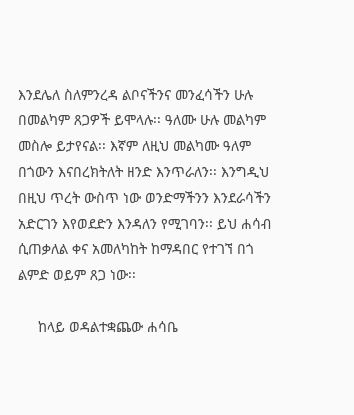እንደሌለ ስለምንረዳ ልቦናችንና መንፈሳችን ሁሉ በመልካም ጸጋዎች ይሞላሉ፡፡ ዓለሙ ሁሉ መልካም መስሎ ይታየናል፡፡ እኛም ለዚህ መልካሙ ዓለም በጎውን እናበረክትለት ዘንድ እንጥራለን፡፡ እንግዲህ በዚህ ጥረት ውስጥ ነው ወንድማችንን እንደራሳችን አድርገን እየወደድን እንዳለን የሚገባን፡፡ ይህ ሐሳብ ሲጠቃለል ቀና አመለካከት ከማዳበር የተገኘ በጎ ልምድ ወይም ጸጋ ነው፡፡

     ከላይ ወዳልተቋጨው ሐሳቤ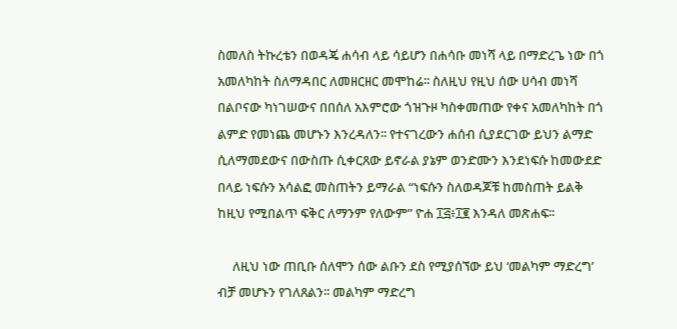ስመለስ ትኩረቴን በወዳጄ ሐሳብ ላይ ሳይሆን በሐሳቡ መነሻ ላይ በማድረጌ ነው በጎ አመለካከት ስለማዳበር ለመዘርዘር መሞከሬ፡፡ ስለዚህ የዚህ ሰው ሀሳብ መነሻ በልቦናው ካነገሠውና በበሰለ አእምሮው ጎዝጉዞ ካስቀመጠው የቀና አመለካከት በጎ ልምድ የመነጨ መሆኑን እንረዳለን፡፡ የተናገረውን ሐሰብ ሲያደርገው ይህን ልማድ ሲለማመደውና በውስጡ ሲቀርጸው ይኖራል ያኔም ወንድሙን እንደነፍሱ ከመውደድ በላይ ነፍሱን አሳልፎ መስጠትን ይማራል “ነፍሱን ስለወዳጆቹ ከመስጠት ይልቅ ከዚህ የሚበልጥ ፍቅር ለማንም የለውም” ዮሐ ፲፭፥፲፪ እንዳለ መጽሐፍ፡፡

     ለዚህ ነው ጠቢቡ ሰለሞን ሰው ልቡን ደስ የሚያሰኘው ይህ ‘መልካም ማድረግ’ ብቻ መሆኑን የገለጸልን፡፡ መልካም ማድረግ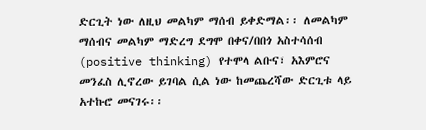ድርጊት ነው ለዚህ መልካም ማሰብ ይቀድማል፡፡ ለመልካም ማሰብና መልካም ማድረግ ደግሞ በቀና/በበጎ አስተሳሰብ (positive thinking) የተሞላ ልቡና፣ አእምሮና መንፈስ ሊኖረው ይገባል ሲል ነው ከመጨረሻው ድርጊቱ ላይ አተኩሮ መናገሩ፡፡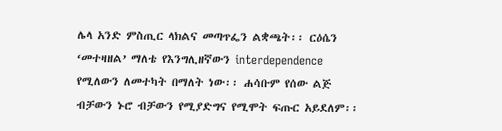ሌላ አንድ ምስጢር ላክልና መጣጥፌን ልቋጫት፡፡ ርዕሴን ‘መተዛዘል’ ማለቴ የእንግሊዘኛውን interdependence የሚለውን ለመተካት በማለት ነው፡፡ ሐሳቡም የሰው ልጅ ብቻውን ኑሮ ብቻውን የሚያድግና የሚሞት ፍጡር አይደለም፡፡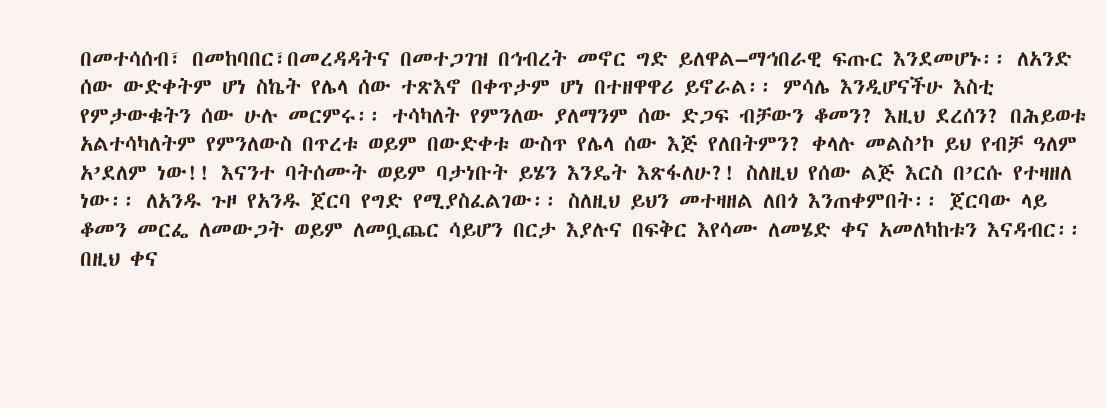በመተሳሰብ፣ በመከባበር፣በመረዳዳትና በመተጋገዝ በኅብረት መኖር ግድ ይለዋል–ማኅበራዊ ፍጡር እንደመሆኑ፡፡ ለአንድ ሰው ውድቀትም ሆነ ስኬት የሌላ ሰው ተጽእኖ በቀጥታም ሆነ በተዘዋዋሪ ይኖራል፡፡ ምሳሌ እንዲሆናችሁ እስቲ የምታውቁትን ሰው ሁሉ መርምሩ፡፡ ተሳካለት የምንለው ያለማንም ሰው ድጋፍ ብቻውን ቆመን? እዚህ ደረሰን? በሕይወቱ አልተሳካለትም የምንለውስ በጥረቱ ወይም በውድቀቱ ውስጥ የሌላ ሰው እጅ የለበትምን? ቀላሉ መልስ’ኮ ይህ የብቻ ዓለም አ’ደለም ነው!! እናንተ ባትሰሙት ወይም ባታነቡት ይሄን እንዴት እጽፋለሁ?! ስለዚህ የሰው ልጅ እርስ በ’ርሱ የተዛዘለ ነው፡፡ ለአንዱ ጉዞ የአንዱ ጀርባ የግድ የሚያስፈልገው፡፡ ስለዚህ ይህን መተዛዘል ለበጎ እንጠቀምበት፡፡ ጀርባው ላይ ቆመን መርፌ ለመውጋት ወይም ለመቧጨር ሳይሆን በርታ እያሉና በፍቅር እየሳሙ ለመሄድ ቀና አመለካከቱን እናዳብር፡፡ በዚህ ቀና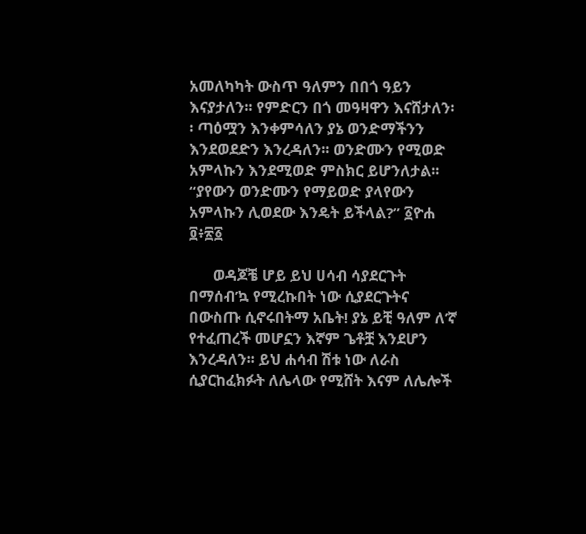አመለካካት ውስጥ ዓለምን በበጎ ዓይን እናያታለን፡፡ የምድርን በጎ መዓዛዋን እናሸታለን፡፡ ጣዕሟን እንቀምሳለን ያኔ ወንድማችንን እንደወደድን እንረዳለን፡፡ ወንድሙን የሚወድ አምላኩን እንደሚወድ ምስክር ይሆንለታል፡፡ “ያየውን ወንድሙን የማይወድ ያላየውን አምላኩን ሊወደው እንዴት ይችላል?” ፩ዮሐ ፬፥፳፩

      ወዳጆቼ ሆይ ይህ ሀሳብ ሳያደርጉት በማሰብ’ኳ የሚረኩበት ነው ሲያደርጉትና በውስጡ ሲኖሩበትማ አቤት! ያኔ ይቺ ዓለም ለ’ኛ የተፈጠረች መሆኗን እኛም ጌቶቿ እንደሆን እንረዳለን፡፡ ይህ ሐሳብ ሽቱ ነው ለራስ ሲያርከፈክፉት ለሌላው የሚሸት እናም ለሌሎች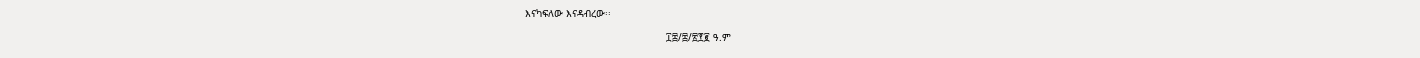እናካፍለው እናዳብረው፡፡

                                               ፲፰/፰/፳፻፪ ዓ.ም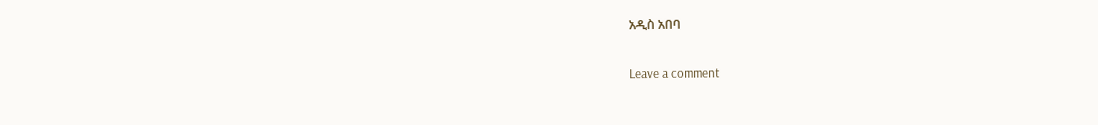አዲስ አበባ

Leave a comment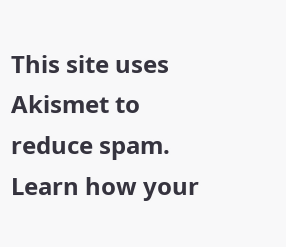This site uses Akismet to reduce spam. Learn how your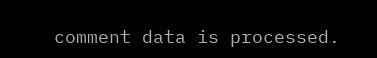comment data is processed.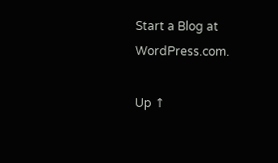Start a Blog at WordPress.com.

Up ↑